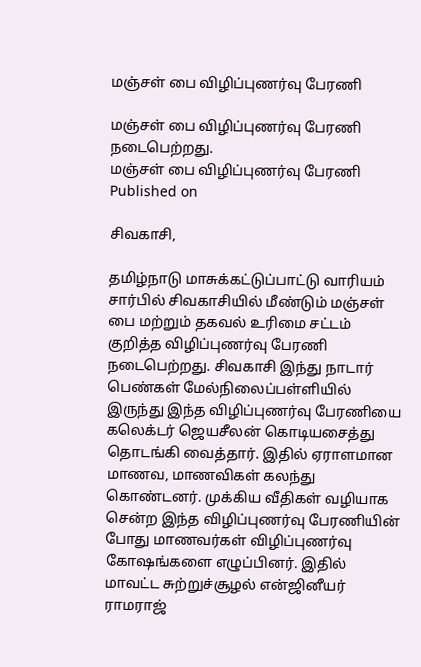மஞ்சள் பை விழிப்புணர்வு பேரணி

மஞ்சள் பை விழிப்புணர்வு பேரணி நடைபெற்றது.
மஞ்சள் பை விழிப்புணர்வு பேரணி
Published on

சிவகாசி,

தமிழ்நாடு மாசுக்கட்டுப்பாட்டு வாரியம் சார்பில் சிவகாசியில் மீண்டும் மஞ்சள் பை மற்றும் தகவல் உரிமை சட்டம் குறித்த விழிப்புணர்வு பேரணி நடைபெற்றது. சிவகாசி இந்து நாடார் பெண்கள் மேல்நிலைப்பள்ளியில் இருந்து இந்த விழிப்புணர்வு பேரணியை கலெக்டர் ஜெயசீலன் கொடியசைத்து தொடங்கி வைத்தார். இதில் ஏராளமான மாணவ, மாணவிகள் கலந்து கொண்டனர். முக்கிய வீதிகள் வழியாக சென்ற இந்த விழிப்புணர்வு பேரணியின் போது மாணவர்கள் விழிப்புணர்வு கோஷங்களை எழுப்பினர். இதில் மாவட்ட சுற்றுச்சூழல் என்ஜினீயர் ராமராஜ்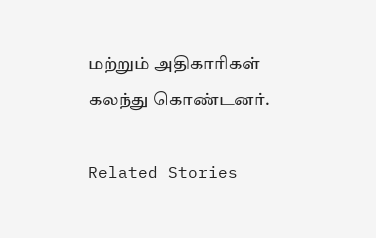மற்றும் அதிகாரிகள் கலந்து கொண்டனர்.

Related Stories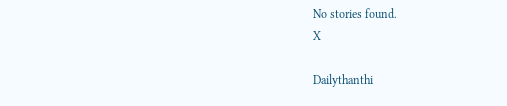No stories found.
X

Dailythanthi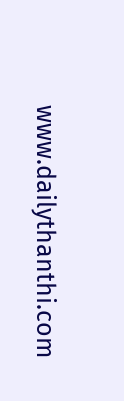www.dailythanthi.com